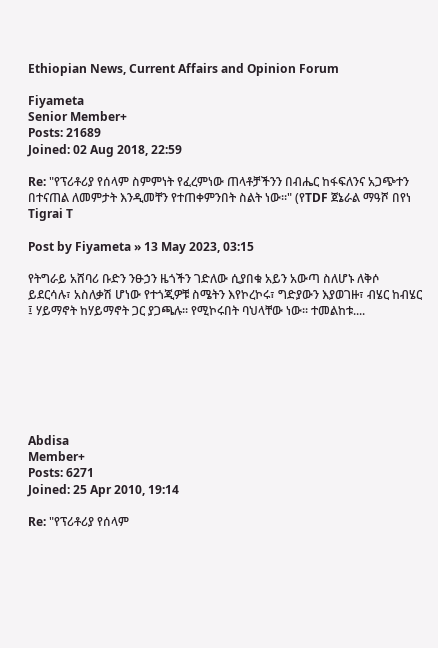Ethiopian News, Current Affairs and Opinion Forum

Fiyameta
Senior Member+
Posts: 21689
Joined: 02 Aug 2018, 22:59

Re: "የፕሪቶሪያ የሰላም ስምምነት የፈረምነው ጠላቶቻችንን በብሔር ከፋፍለንና አጋጭተን በተናጠል ለመምታት እንዲመቸን የተጠቀምንበት ስልት ነው።" (የTDF ጀኔራል ማዓሾ በየነ Tigrai T

Post by Fiyameta » 13 May 2023, 03:15

የትግራይ አሸባሪ ቡድን ንፁኃን ዜጎችን ገድለው ሲያበቁ አይን አውጣ ስለሆኑ ለቅሶ ይደርሳሉ፣ አስለቃሽ ሆነው የተጎጂዎቹ ስሜትን እየኮረኮሩ፣ ግድያውን እያወገዙ፣ ብሄር ከብሄር ፤ ሃይማኖት ከሃይማኖት ጋር ያጋጫሉ። የሚኮሩበት ባህላቸው ነው። ተመልከቱ....







Abdisa
Member+
Posts: 6271
Joined: 25 Apr 2010, 19:14

Re: "የፕሪቶሪያ የሰላም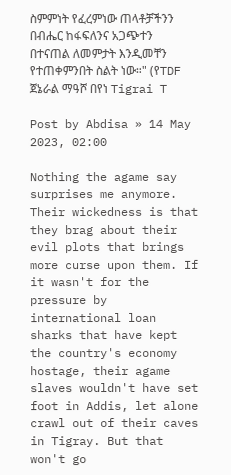ስምምነት የፈረምነው ጠላቶቻችንን በብሔር ከፋፍለንና አጋጭተን በተናጠል ለመምታት እንዲመቸን የተጠቀምንበት ስልት ነው።" (የTDF ጀኔራል ማዓሾ በየነ Tigrai T

Post by Abdisa » 14 May 2023, 02:00

Nothing the agame say surprises me anymore. Their wickedness is that they brag about their evil plots that brings more curse upon them. If it wasn't for the pressure by international loan sharks that have kept the country's economy hostage, their agame slaves wouldn't have set foot in Addis, let alone crawl out of their caves in Tigray. But that won't go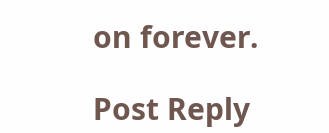on forever.

Post Reply